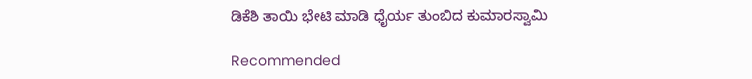ಡಿಕೆಶಿ ತಾಯಿ ಭೇಟಿ ಮಾಡಿ ಧೈರ್ಯ ತುಂಬಿದ ಕುಮಾರಸ್ವಾಮಿ

Recommended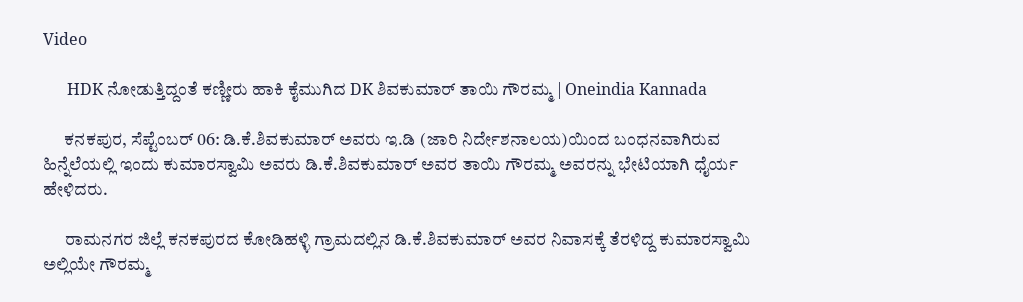Video

      HDK ನೋಡುತ್ತಿದ್ದಂತೆ ಕಣ್ಣೀರು ಹಾಕಿ ಕೈಮುಗಿದ DK ಶಿವಕುಮಾರ್ ತಾಯಿ ಗೌರಮ್ಮ | Oneindia Kannada

      ಕನಕಪುರ, ಸೆಪ್ಟೆಂಬರ್ 06: ಡಿ.ಕೆ.ಶಿವಕುಮಾರ್ ಅವರು ಇ.ಡಿ (ಜಾರಿ ನಿರ್ದೇಶನಾಲಯ)ಯಿಂದ ಬಂಧನವಾಗಿರುವ ಹಿನ್ನೆಲೆಯಲ್ಲಿ ಇಂದು ಕುಮಾರಸ್ವಾಮಿ ಅವರು ಡಿ.ಕೆ.ಶಿವಕುಮಾರ್ ಅವರ ತಾಯಿ ಗೌರಮ್ಮ ಅವರನ್ನು ಭೇಟಿಯಾಗಿ ಧೈರ್ಯ ಹೇಳಿದರು.

      ರಾಮನಗರ ಜಿಲ್ಲೆ ಕನಕಪುರದ ಕೋಡಿಹಳ್ಳಿ ಗ್ರಾಮದಲ್ಲಿನ ಡಿ.ಕೆ.ಶಿವಕುಮಾರ್ ಅವರ ನಿವಾಸಕ್ಕೆ ತೆರಳಿದ್ದ ಕುಮಾರಸ್ವಾಮಿ ಅಲ್ಲಿಯೇ ಗೌರಮ್ಮ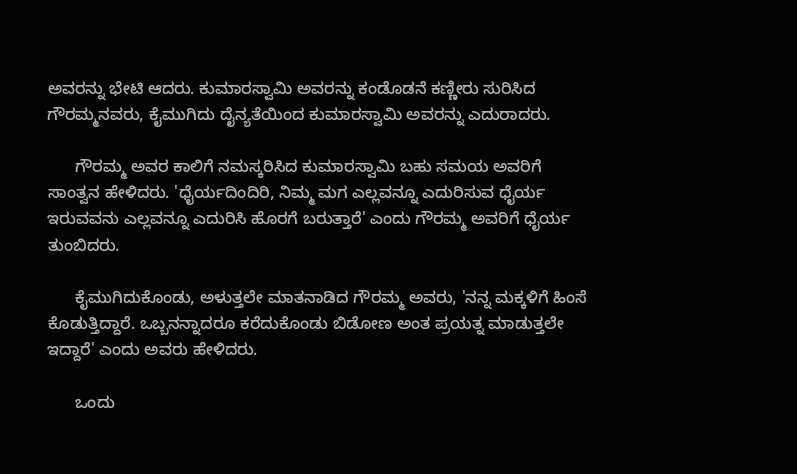ಅವರನ್ನು ಭೇಟಿ ಆದರು. ಕುಮಾರಸ್ವಾಮಿ ಅವರನ್ನು ಕಂಡೊಡನೆ ಕಣ್ಣೀರು ಸುರಿಸಿದ ಗೌರಮ್ಮನವರು, ಕೈಮುಗಿದು ದೈನ್ಯತೆಯಿಂದ ಕುಮಾರಸ್ವಾಮಿ ಅವರನ್ನು ಎದುರಾದರು.

      ಗೌರಮ್ಮ ಅವರ ಕಾಲಿಗೆ ನಮಸ್ಕರಿಸಿದ ಕುಮಾರಸ್ವಾಮಿ ಬಹು ಸಮಯ ಅವರಿಗೆ ಸಾಂತ್ವನ ಹೇಳಿದರು. 'ಧೈರ್ಯದಿಂದಿರಿ, ನಿಮ್ಮ ಮಗ ಎಲ್ಲವನ್ನೂ ಎದುರಿಸುವ ಧೈರ್ಯ ಇರುವವನು ಎಲ್ಲವನ್ನೂ ಎದುರಿಸಿ ಹೊರಗೆ ಬರುತ್ತಾರೆ' ಎಂದು ಗೌರಮ್ಮ ಅವರಿಗೆ ಧೈರ್ಯ ತುಂಬಿದರು.

      ಕೈಮುಗಿದುಕೊಂಡು, ಅಳುತ್ತಲೇ ಮಾತನಾಡಿದ ಗೌರಮ್ಮ ಅವರು, 'ನನ್ನ ಮಕ್ಕಳಿಗೆ ಹಿಂಸೆ ಕೊಡುತ್ತಿದ್ದಾರೆ. ಒಬ್ಬನನ್ನಾದರೂ ಕರೆದುಕೊಂಡು ಬಿಡೋಣ ಅಂತ ಪ್ರಯತ್ನ ಮಾಡುತ್ತಲೇ ಇದ್ದಾರೆ' ಎಂದು ಅವರು ಹೇಳಿದರು.

      ಒಂದು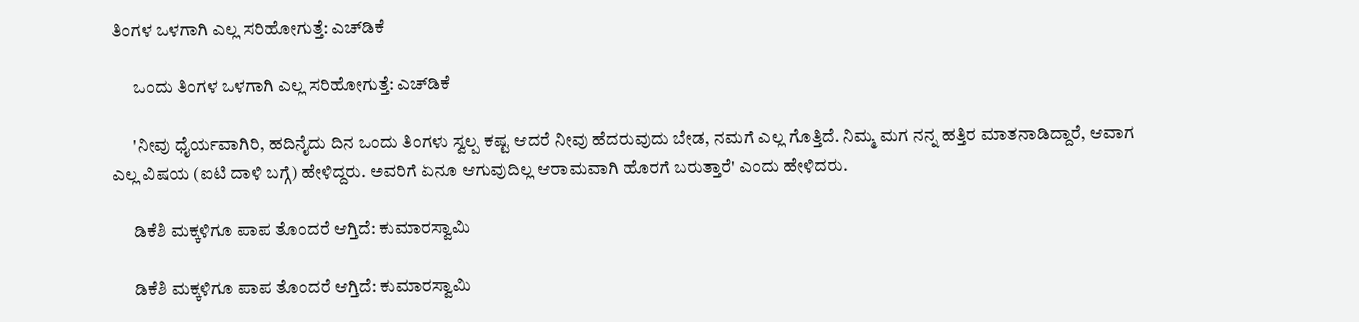ತಿಂಗಳ ಒಳಗಾಗಿ ಎಲ್ಲ ಸರಿಹೋಗುತ್ತೆ: ಎಚ್‌ಡಿಕೆ

      ಒಂದು ತಿಂಗಳ ಒಳಗಾಗಿ ಎಲ್ಲ ಸರಿಹೋಗುತ್ತೆ: ಎಚ್‌ಡಿಕೆ

      'ನೀವು ಧೈರ್ಯವಾಗಿರಿ, ಹದಿನೈದು ದಿನ ಒಂದು ತಿಂಗಳು ಸ್ವಲ್ಪ ಕಷ್ಟ ಆದರೆ ನೀವು ಹೆದರುವುದು ಬೇಡ, ನಮಗೆ ಎಲ್ಲ ಗೊತ್ತಿದೆ. ನಿಮ್ಮ ಮಗ ನನ್ನ ಹತ್ತಿರ ಮಾತನಾಡಿದ್ದಾರೆ, ಆವಾಗ ಎಲ್ಲ ವಿಷಯ (ಐಟಿ ದಾಳಿ ಬಗ್ಗೆ) ಹೇಳಿದ್ದರು. ಅವರಿಗೆ ಏನೂ ಆಗುವುದಿಲ್ಲ ಆರಾಮವಾಗಿ ಹೊರಗೆ ಬರುತ್ತಾರೆ' ಎಂದು ಹೇಳಿದರು.

      ಡಿಕೆಶಿ ಮಕ್ಕಳಿಗೂ ಪಾಪ ತೊಂದರೆ ಆಗ್ತಿದೆ: ಕುಮಾರಸ್ವಾಮಿ

      ಡಿಕೆಶಿ ಮಕ್ಕಳಿಗೂ ಪಾಪ ತೊಂದರೆ ಆಗ್ತಿದೆ: ಕುಮಾರಸ್ವಾಮಿ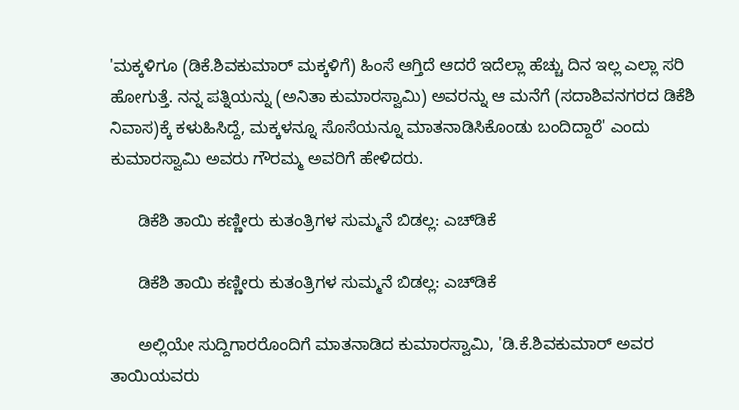'ಮಕ್ಕಳಿಗೂ (ಡಿಕೆ.ಶಿವಕುಮಾರ್ ಮಕ್ಕಳಿಗೆ) ಹಿಂಸೆ ಆಗ್ತಿದೆ ಆದರೆ ಇದೆಲ್ಲಾ ಹೆಚ್ಚು ದಿನ ಇಲ್ಲ ಎಲ್ಲಾ ಸರಿ ಹೋಗುತ್ತೆ. ನನ್ನ ಪತ್ನಿಯನ್ನು (ಅನಿತಾ ಕುಮಾರಸ್ವಾಮಿ) ಅವರನ್ನು ಆ ಮನೆಗೆ (ಸದಾಶಿವನಗರದ ಡಿಕೆಶಿ ನಿವಾಸ)ಕ್ಕೆ ಕಳುಹಿಸಿದ್ದೆ, ಮಕ್ಕಳನ್ನೂ ಸೊಸೆಯನ್ನೂ ಮಾತನಾಡಿಸಿಕೊಂಡು ಬಂದಿದ್ದಾರೆ' ಎಂದು ಕುಮಾರಸ್ವಾಮಿ ಅವರು ಗೌರಮ್ಮ ಅವರಿಗೆ ಹೇಳಿದರು.

      ಡಿಕೆಶಿ ತಾಯಿ ಕಣ್ಣೀರು ಕುತಂತ್ರಿಗಳ ಸುಮ್ಮನೆ ಬಿಡಲ್ಲ: ಎಚ್‌ಡಿಕೆ

      ಡಿಕೆಶಿ ತಾಯಿ ಕಣ್ಣೀರು ಕುತಂತ್ರಿಗಳ ಸುಮ್ಮನೆ ಬಿಡಲ್ಲ: ಎಚ್‌ಡಿಕೆ

      ಅಲ್ಲಿಯೇ ಸುದ್ದಿಗಾರರೊಂದಿಗೆ ಮಾತನಾಡಿದ ಕುಮಾರಸ್ವಾಮಿ, 'ಡಿ.ಕೆ.ಶಿವಕುಮಾರ್ ಅವರ ತಾಯಿಯವರು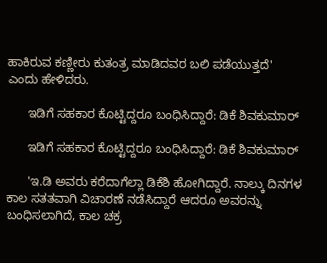ಹಾಕಿರುವ ಕಣ್ಣೀರು ಕುತಂತ್ರ ಮಾಡಿದವರ ಬಲಿ ಪಡೆಯುತ್ತದೆ' ಎಂದು ಹೇಳಿದರು.

      ಇಡಿಗೆ ಸಹಕಾರ ಕೊಟ್ಟಿದ್ದರೂ ಬಂಧಿಸಿದ್ದಾರೆ: ಡಿಕೆ ಶಿವಕುಮಾರ್

      ಇಡಿಗೆ ಸಹಕಾರ ಕೊಟ್ಟಿದ್ದರೂ ಬಂಧಿಸಿದ್ದಾರೆ: ಡಿಕೆ ಶಿವಕುಮಾರ್

      'ಇ.ಡಿ ಅವರು ಕರೆದಾಗೆಲ್ಲಾ ಡಿಕೆಶಿ ಹೋಗಿದ್ದಾರೆ. ನಾಲ್ಕು ದಿನಗಳ ಕಾಲ ಸತತವಾಗಿ ವಿಚಾರಣೆ ನಡೆಸಿದ್ದಾರೆ ಆದರೂ ಅವರನ್ನು ಬಂಧಿಸಲಾಗಿದೆ, ಕಾಲ ಚಕ್ರ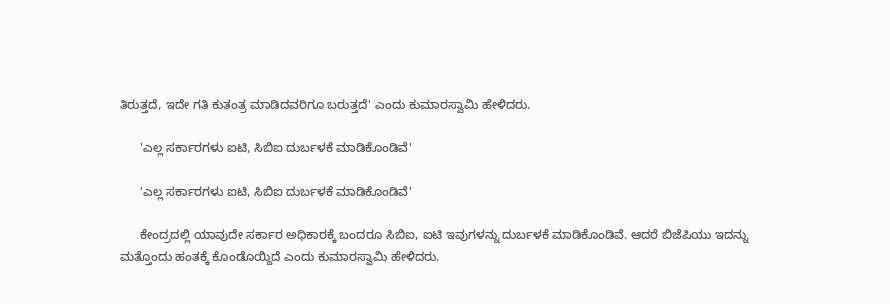ತಿರುತ್ತದೆ, ಇದೇ ಗತಿ ಕುತಂತ್ರ ಮಾಡಿದವರಿಗೂ ಬರುತ್ತದೆ' ಎಂದು ಕುಮಾರಸ್ವಾಮಿ ಹೇಳಿದರು.

      'ಎಲ್ಲ ಸರ್ಕಾರಗಳು ಐಟಿ, ಸಿಬಿಐ ದುರ್ಬಳಕೆ ಮಾಡಿಕೊಂಡಿವೆ'

      'ಎಲ್ಲ ಸರ್ಕಾರಗಳು ಐಟಿ, ಸಿಬಿಐ ದುರ್ಬಳಕೆ ಮಾಡಿಕೊಂಡಿವೆ'

      ಕೇಂದ್ರದಲ್ಲಿ ಯಾವುದೇ ಸರ್ಕಾರ ಅಧಿಕಾರಕ್ಕೆ ಬಂದರೂ ಸಿಬಿಐ, ಐಟಿ ಇವುಗಳನ್ನು ದುರ್ಬಳಕೆ ಮಾಡಿಕೊಂಡಿವೆ. ಆದರೆ ಬಿಜೆಪಿಯು ಇದನ್ನು ಮತ್ತೊಂದು ಹಂತಕ್ಕೆ ಕೊಂಡೊಯ್ದಿದೆ ಎಂದು ಕುಮಾರಸ್ವಾಮಿ ಹೇಳಿದರು.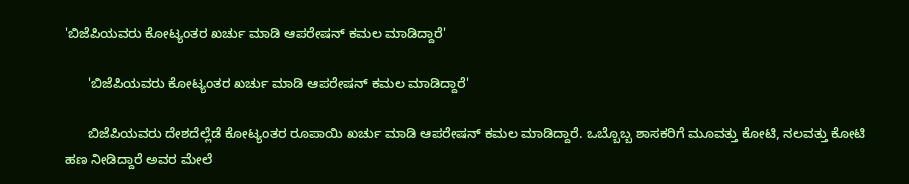'ಬಿಜೆಪಿಯವರು ಕೋಟ್ಯಂತರ ಖರ್ಚು ಮಾಡಿ ಆಪರೇಷನ್ ಕಮಲ ಮಾಡಿದ್ದಾರೆ'

      'ಬಿಜೆಪಿಯವರು ಕೋಟ್ಯಂತರ ಖರ್ಚು ಮಾಡಿ ಆಪರೇಷನ್ ಕಮಲ ಮಾಡಿದ್ದಾರೆ'

      ಬಿಜೆಪಿಯವರು ದೇಶದೆಲ್ಲೆಡೆ ಕೋಟ್ಯಂತರ ರೂಪಾಯಿ ಖರ್ಚು ಮಾಡಿ ಆಪರೇಷನ್ ಕಮಲ ಮಾಡಿದ್ದಾರೆ. ಒಬ್ಬೊಬ್ಬ ಶಾಸಕರಿಗೆ ಮೂವತ್ತು ಕೋಟಿ, ನಲವತ್ತು ಕೋಟಿ ಹಣ ನೀಡಿದ್ದಾರೆ ಅವರ ಮೇಲೆ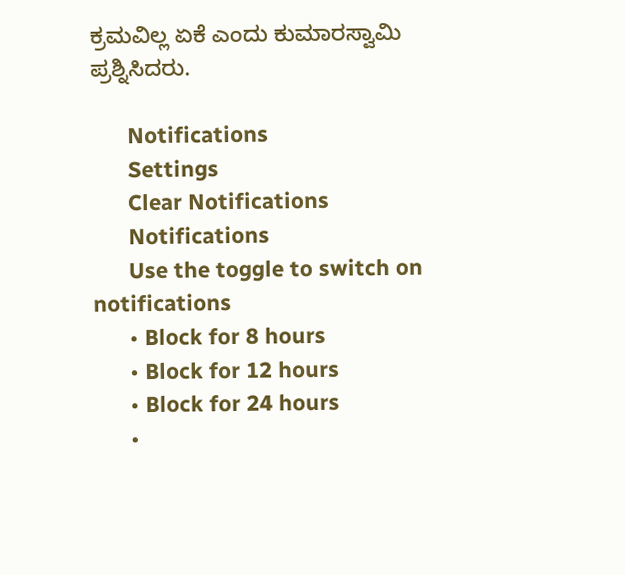ಕ್ರಮವಿಲ್ಲ ಏಕೆ ಎಂದು ಕುಮಾರಸ್ವಾಮಿ ಪ್ರಶ್ನಿಸಿದರು.

      Notifications
      Settings
      Clear Notifications
      Notifications
      Use the toggle to switch on notifications
      • Block for 8 hours
      • Block for 12 hours
      • Block for 24 hours
      •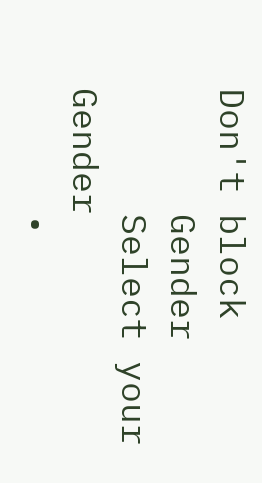Don't block
      Gender
      Select your Gender
      •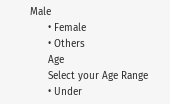Male
      • Female
      • Others
      Age
      Select your Age Range
      • Under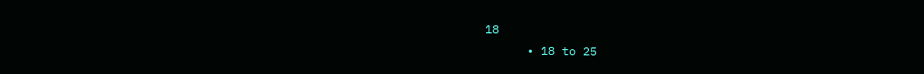18
      • 18 to 25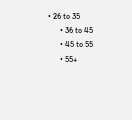• 26 to 35
      • 36 to 45
      • 45 to 55
      • 55+